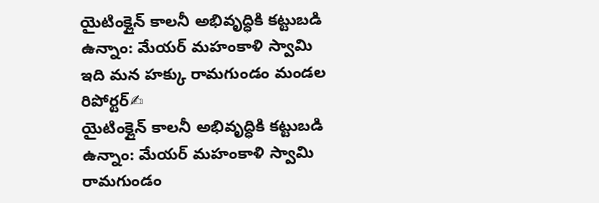యైటింక్లైన్ కాలనీ అభివృద్ధికి కట్టుబడి ఉన్నాం: మేయర్ మహంకాళి స్వామి
ఇది మన హక్కు రామగుండం మండల రిపోర్టర్✍
యైటింక్లైన్ కాలనీ అభివృద్ధికి కట్టుబడి ఉన్నాం: మేయర్ మహంకాళి స్వామి
రామగుండం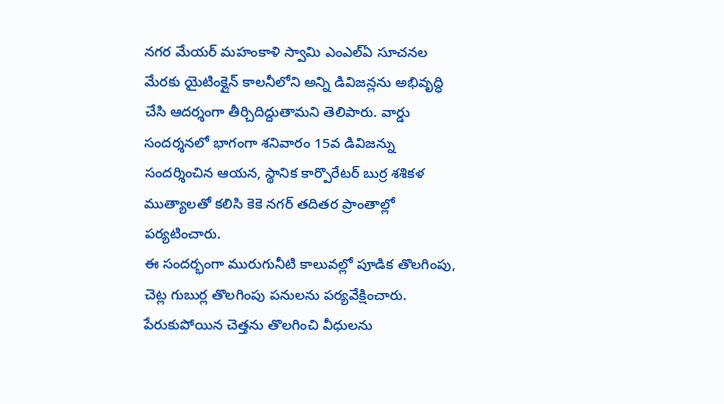నగర మేయర్ మహంకాళి స్వామి ఎంఎల్ఏ సూచనల మేరకు యైటింక్లైన్ కాలనీలోని అన్ని డివిజన్లను అభివృద్ధి చేసి ఆదర్శంగా తీర్చిదిద్దుతామని తెలిపారు. వార్డు సందర్శనలో భాగంగా శనివారం 15వ డివిజన్ను సందర్శించిన ఆయన, స్థానిక కార్పొరేటర్ బుర్ర శశికళ ముత్యాలతో కలిసి కెకె నగర్ తదితర ప్రాంతాల్లో పర్యటించారు.
ఈ సందర్భంగా మురుగునీటి కాలువల్లో పూడిక తొలగింపు, చెట్ల గుబుర్ల తొలగింపు పనులను పర్యవేక్షించారు. పేరుకుపోయిన చెత్తను తొలగించి వీధులను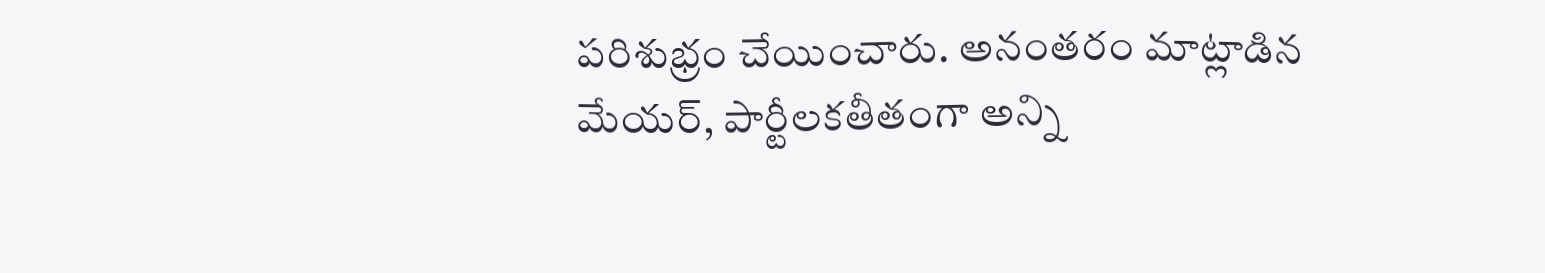పరిశుభ్రం చేయించారు. అనంతరం మాట్లాడిన మేయర్, పార్టీలకతీతంగా అన్ని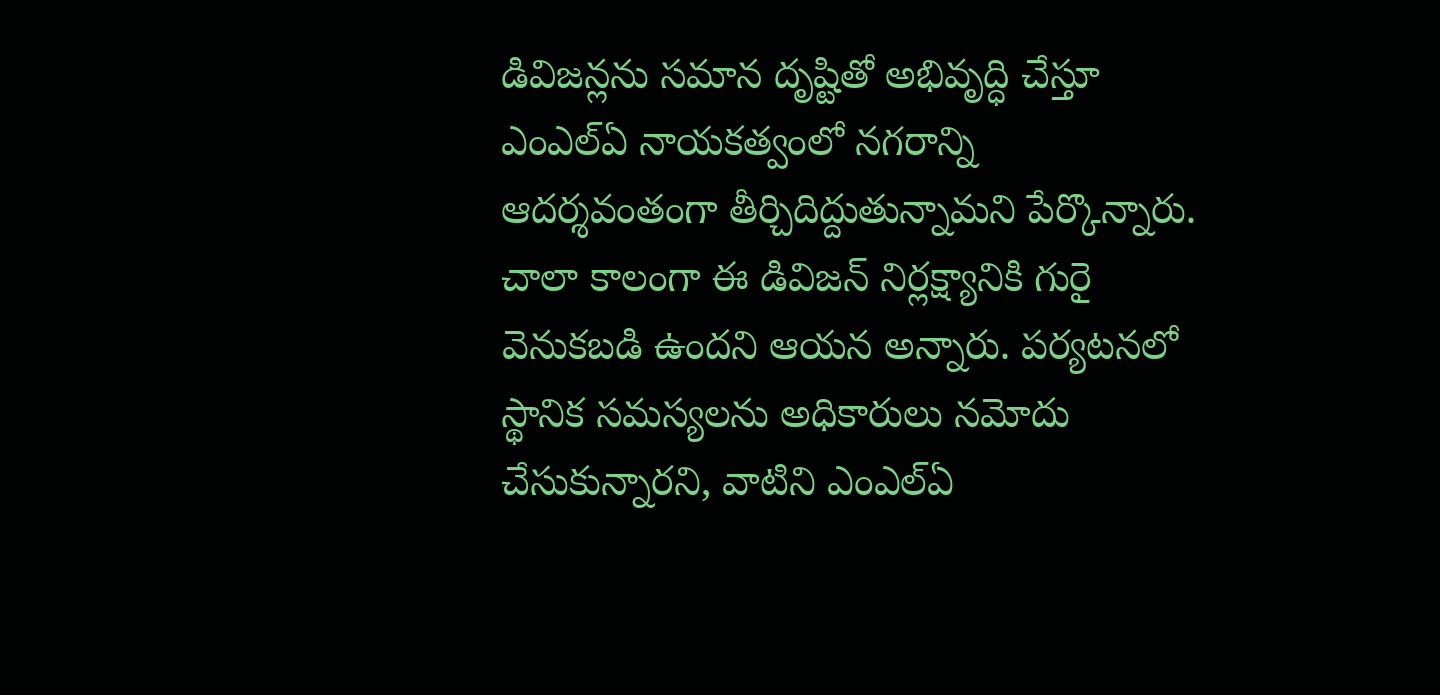డివిజన్లను సమాన దృష్టితో అభివృద్ధి చేస్తూ ఎంఎల్ఏ నాయకత్వంలో నగరాన్ని ఆదర్శవంతంగా తీర్చిదిద్దుతున్నామని పేర్కొన్నారు.
చాలా కాలంగా ఈ డివిజన్ నిర్లక్ష్యానికి గురై వెనుకబడి ఉందని ఆయన అన్నారు. పర్యటనలో స్థానిక సమస్యలను అధికారులు నమోదు చేసుకున్నారని, వాటిని ఎంఎల్ఏ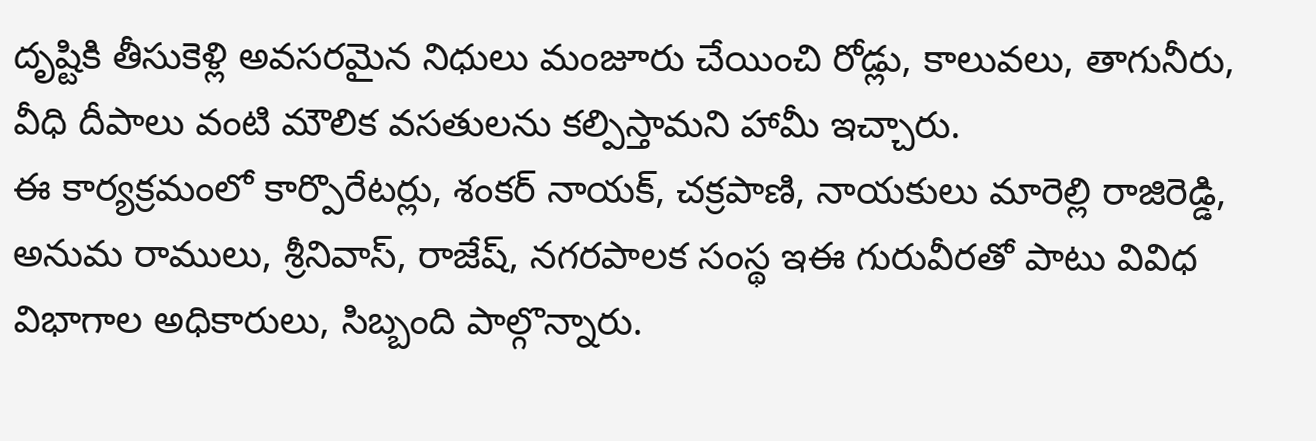దృష్టికి తీసుకెళ్లి అవసరమైన నిధులు మంజూరు చేయించి రోడ్లు, కాలువలు, తాగునీరు, వీధి దీపాలు వంటి మౌలిక వసతులను కల్పిస్తామని హామీ ఇచ్చారు.
ఈ కార్యక్రమంలో కార్పొరేటర్లు, శంకర్ నాయక్, చక్రపాణి, నాయకులు మారెల్లి రాజిరెడ్డి, అనుమ రాములు, శ్రీనివాస్, రాజేష్, నగరపాలక సంస్థ ఇఈ గురువీరతో పాటు వివిధ విభాగాల అధికారులు, సిబ్బంది పాల్గొన్నారు.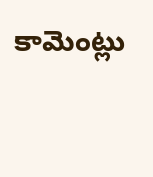కామెంట్లు